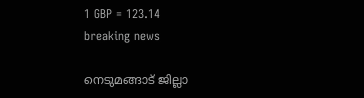1 GBP = 123.14
breaking news

നെടുമങ്ങാട് ജില്ലാ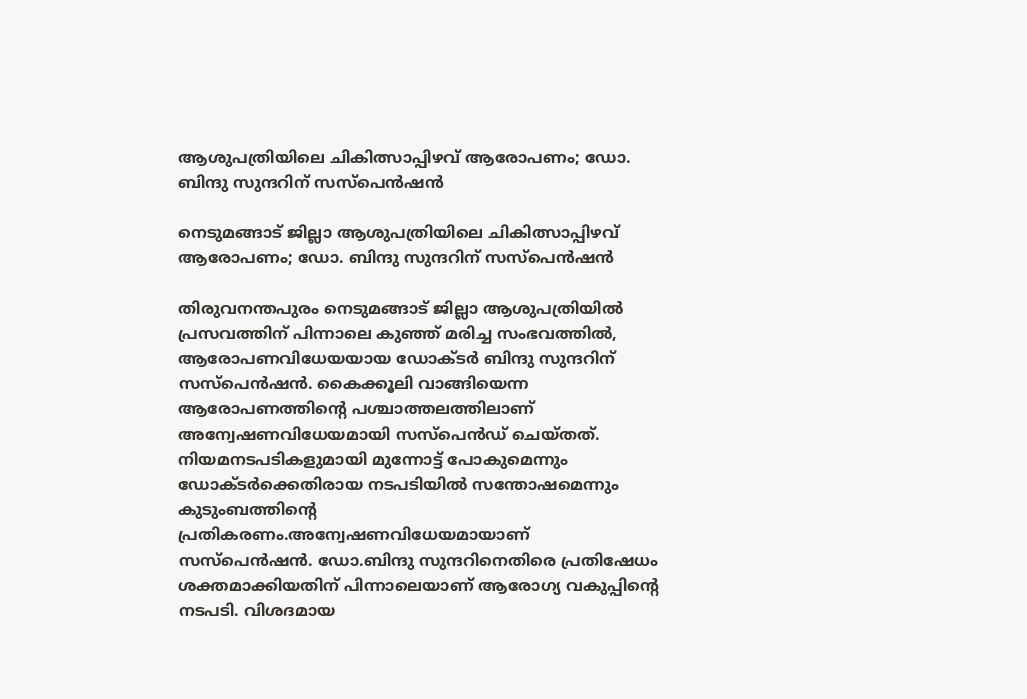ആശുപത്രിയിലെ ചികിത്സാപ്പിഴവ് ആരോപണം; ഡോ. ബിന്ദു സുന്ദറിന് സസ്പെൻഷൻ

നെടുമങ്ങാട് ജില്ലാ ആശുപത്രിയിലെ ചികിത്സാപ്പിഴവ് ആരോപണം; ഡോ. ബിന്ദു സുന്ദറിന് സസ്പെൻഷൻ

തിരുവനന്തപുരം നെടുമങ്ങാട് ജില്ലാ ആശുപത്രിയിൽ പ്രസവത്തിന് പിന്നാലെ കുഞ്ഞ് മരിച്ച സംഭവത്തിൽ, ആരോപണവിധേയയായ ഡോക്ടർ ബിന്ദു സുന്ദറിന് സസ്പെൻഷൻ. കൈക്കൂലി വാങ്ങിയെന്ന ആരോപണത്തിന്റെ പശ്ചാത്തലത്തിലാണ് അന്വേഷണവിധേയമായി സസ്പെൻഡ് ചെയ്തത്. നിയമനടപടികളുമായി മുന്നോട്ട് പോകുമെന്നും ഡോക്ടർക്കെതിരായ നടപടിയിൽ സന്തോഷമെന്നും കുടുംബത്തിന്റെ പ്രതികരണം.അന്വേഷണവിധേയമായാണ് സസ്‌പെന്‍ഷന്‍. ഡോ.ബിന്ദു സുന്ദറിനെതിരെ പ്രതിഷേധം ശക്തമാക്കിയതിന് പിന്നാലെയാണ് ആരോഗ്യ വകുപ്പിന്റെ നടപടി. വിശദമായ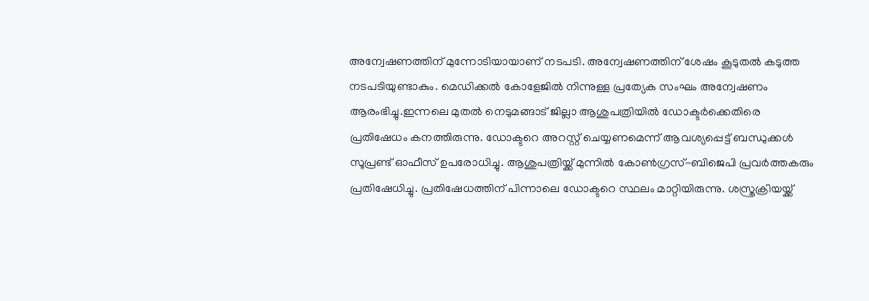അന്വേഷണത്തിന് മുന്നോടിയായാണ് നടപടി. അന്വേഷണത്തിന് ശേഷം കൂടുതല്‍ കടുത്ത നടപടിയുണ്ടാകും. മെഡിക്കൽ കോളേജിൽ നിന്നുള്ള പ്രത്യേക സംഘം അന്വേഷണം ആരംഭിച്ചു.ഇന്നലെ മുതല്‍ നെടുമങ്ങാട് ജില്ലാ ആശുപത്രിയില്‍ ഡോക്ടര്‍ക്കെതിരെ പ്രതിഷേധം കനത്തിരുന്നു. ഡോക്ടറെ അറസ്റ്റ് ചെയ്യണമെന്ന് ആവശ്യപ്പെട്ട് ബന്ധുക്കൾ സൂപ്രണ്ട് ഓഫീസ് ഉപരോധിച്ചു. ആശുപത്രിയ്ക്ക് മുന്നിൽ കോൺഗ്രസ്-ബിജെപി പ്രവർത്തകരും പ്രതിഷേധിച്ചു. പ്രതിഷേധത്തിന് പിന്നാലെ ഡോക്ടറെ സ്ഥലം മാറ്റിയിരുന്നു. ശസ്ത്രക്രിയയ്ക്ക്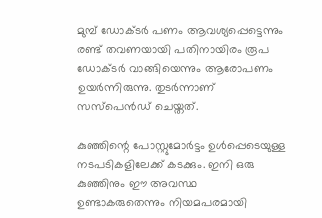മുമ്പ് ഡോക്ടർ പണം ആവശ്യപ്പെട്ടെന്നും രണ്ട് തവണയായി പതിനായിരം രൂപ ഡോക്ടർ വാങ്ങിയെന്നും ആരോപണം ഉയർന്നിരുന്നു. തുടർന്നാണ് സസ്പെൻഡ് ചെയ്തത്.

കുഞ്ഞിന്റെ പോസ്റ്റുമോര്‍ട്ടം ഉള്‍പ്പെടെയുള്ള നടപടികളിലേക്ക് കടക്കും. ഇനി ഒരു കുഞ്ഞിനും ഈ അവസ്ഥ ഉണ്ടാകരുതെന്നും നിയമപരമായി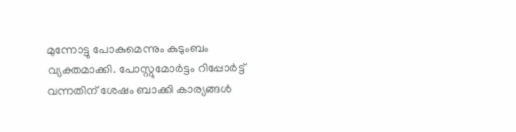മുന്നോട്ടു പോകുമെന്നും കുടുംബം വ്യക്തമാക്കി. പോസ്റ്റുമോര്‍ട്ടം റിപ്പോര്‍ട്ട് വന്നതിന് ശേഷം ബാക്കി കാര്യങ്ങള്‍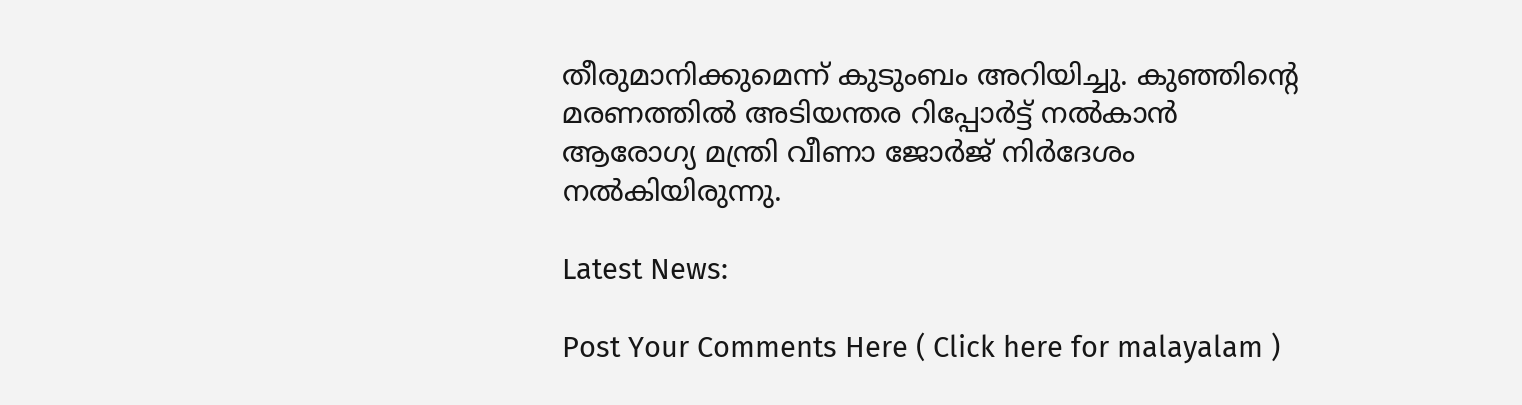തീരുമാനിക്കുമെന്ന് കുടുംബം അറിയിച്ചു. കുഞ്ഞിന്റെ മരണത്തിൽ അടിയന്തര റിപ്പോര്‍ട്ട് നല്‍കാന്‍ ആരോഗ്യ മന്ത്രി വീണാ ജോർജ് നിർദേശം നൽകിയിരുന്നു.

Latest News:

Post Your Comments Here ( Click here for malayalam )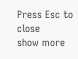Press Esc to close
show more